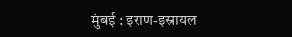मुंबई : इराण-इस्रायल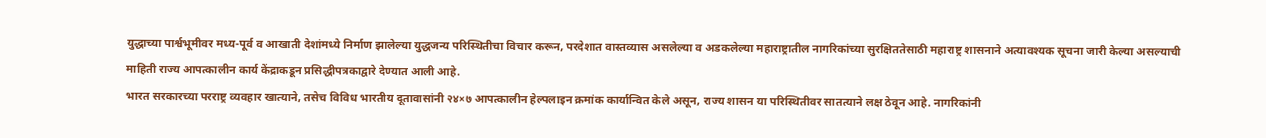युद्धाच्या पार्श्वभूमीवर मध्य-पूर्व व आखाती देशांमध्ये निर्माण झालेल्या युद्धजन्य परिस्थितीचा विचार करून, परदेशात वास्तव्यास असलेल्या व अडकलेल्या महाराष्ट्रातील नागरिकांच्या सुरक्षिततेसाठी महाराष्ट्र शासनाने अत्यावश्यक सूचना जारी केल्या असल्याची माहिती राज्य आपत्कालीन कार्य केंद्राकडून प्रसिद्धीपत्रकाद्वारे देण्यात आली आहे.
भारत सरकारच्या परराष्ट्र व्यवहार खात्याने, तसेच विविध भारतीय दूतावासांनी २४×७ आपत्कालीन हेल्पलाइन क्रमांक कार्यान्वित केले असून, राज्य शासन या परिस्थितीवर सातत्याने लक्ष ठेवून आहे. नागरिकांनी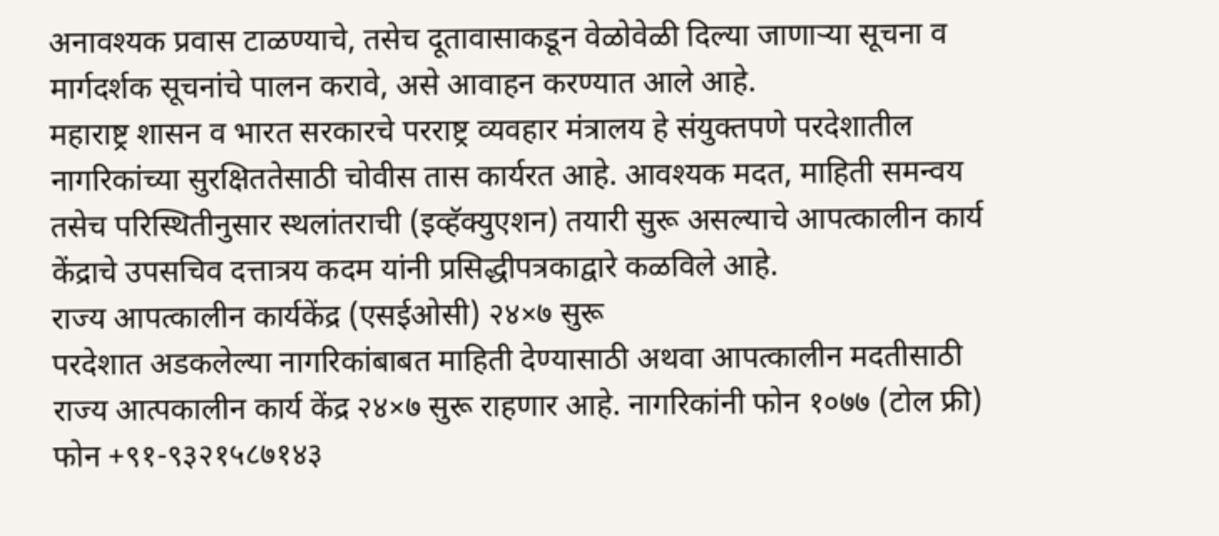अनावश्यक प्रवास टाळण्याचे, तसेच दूतावासाकडून वेळोवेळी दिल्या जाणाऱ्या सूचना व मार्गदर्शक सूचनांचे पालन करावे, असे आवाहन करण्यात आले आहे.
महाराष्ट्र शासन व भारत सरकारचे परराष्ट्र व्यवहार मंत्रालय हे संयुक्तपणे परदेशातील नागरिकांच्या सुरक्षिततेसाठी चोवीस तास कार्यरत आहे. आवश्यक मदत, माहिती समन्वय तसेच परिस्थितीनुसार स्थलांतराची (इव्हॅक्युएशन) तयारी सुरू असल्याचे आपत्कालीन कार्य केंद्राचे उपसचिव दत्तात्रय कदम यांनी प्रसिद्धीपत्रकाद्वारे कळविले आहे.
राज्य आपत्कालीन कार्यकेंद्र (एसईओसी) २४×७ सुरू
परदेशात अडकलेल्या नागरिकांबाबत माहिती देण्यासाठी अथवा आपत्कालीन मदतीसाठी राज्य आत्पकालीन कार्य केंद्र २४×७ सुरू राहणार आहे. नागरिकांनी फोन १०७७ (टोल फ्री) फोन +९१-९३२१५८७१४३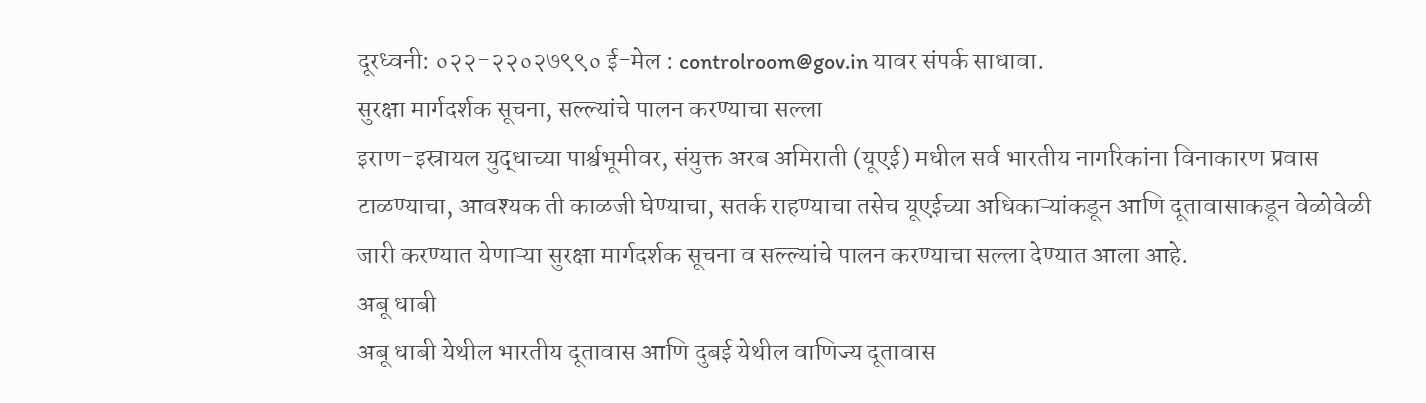दूरध्वनी: ०२२-२२०२७९९० ई-मेल : controlroom@gov.in यावर संपर्क साधावा.
सुरक्षा मार्गदर्शक सूचना, सल्ल्यांचे पालन करण्याचा सल्ला
इराण-इस्रायल युद्धाच्या पार्श्वभूमीवर, संयुक्त अरब अमिराती (यूएई) मधील सर्व भारतीय नागरिकांना विनाकारण प्रवास टाळण्याचा, आवश्यक ती काळजी घेण्याचा, सतर्क राहण्याचा तसेच यूएईच्या अधिकाऱ्यांकडून आणि दूतावासाकडून वेळोवेळी जारी करण्यात येणाऱ्या सुरक्षा मार्गदर्शक सूचना व सल्ल्यांचे पालन करण्याचा सल्ला देण्यात आला आहे.
अबू धाबी
अबू धाबी येथील भारतीय दूतावास आणि दुबई येथील वाणिज्य दूतावास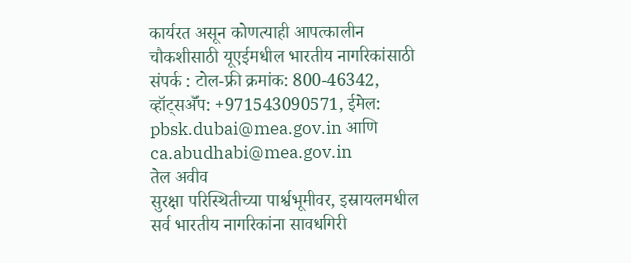कार्यरत असून कोणत्याही आपत्कालीन चौकशीसाठी यूएईमधील भारतीय नागरिकांसाठी संपर्क : टोल-फ्री क्रमांक: 800-46342, व्हॉट्सॲॅप: +971543090571, ईमेल: pbsk.dubai@mea.gov.in आणि ca.abudhabi@mea.gov.in
तेल अवीव
सुरक्षा परिस्थितीच्या पार्श्वभूमीवर, इस्रायलमधील सर्व भारतीय नागरिकांना सावधगिरी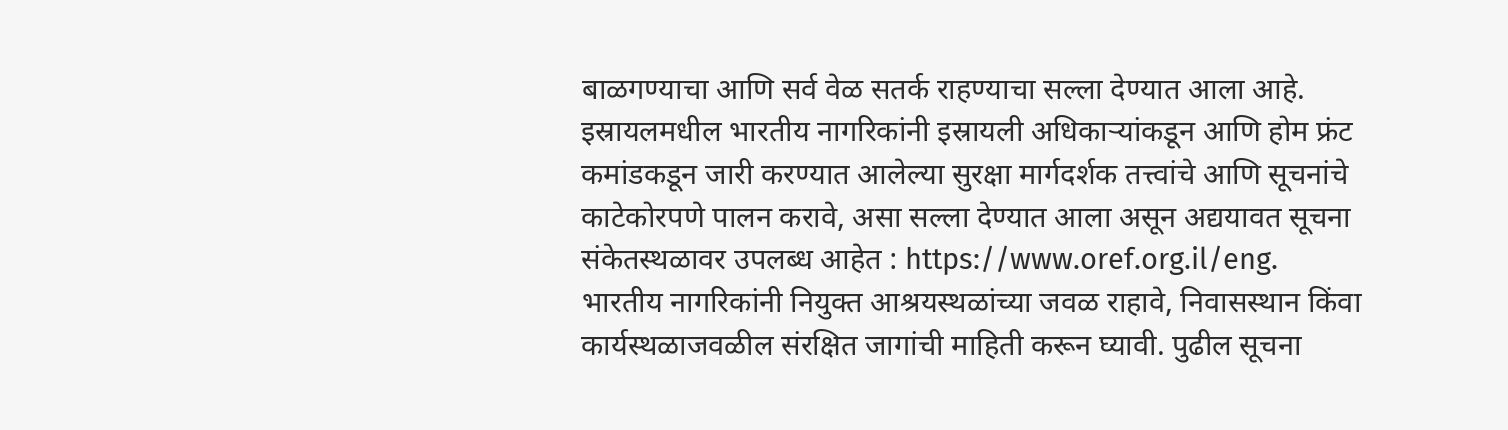बाळगण्याचा आणि सर्व वेळ सतर्क राहण्याचा सल्ला देण्यात आला आहे. इस्रायलमधील भारतीय नागरिकांनी इस्रायली अधिकाऱ्यांकडून आणि होम फ्रंट कमांडकडून जारी करण्यात आलेल्या सुरक्षा मार्गदर्शक तत्त्वांचे आणि सूचनांचे काटेकोरपणे पालन करावे, असा सल्ला देण्यात आला असून अद्ययावत सूचना संकेतस्थळावर उपलब्ध आहेत : https://www.oref.org.il/eng.
भारतीय नागरिकांनी नियुक्त आश्रयस्थळांच्या जवळ राहावे, निवासस्थान किंवा कार्यस्थळाजवळील संरक्षित जागांची माहिती करून घ्यावी. पुढील सूचना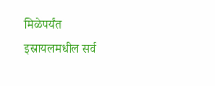मिळेपर्यंत इस्रायलमधील सर्व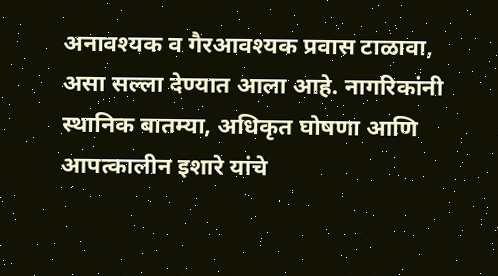अनावश्यक व गैरआवश्यक प्रवास टाळावा, असा सल्ला देण्यात आला आहे. नागरिकांनी स्थानिक बातम्या, अधिकृत घोषणा आणि आपत्कालीन इशारे यांचे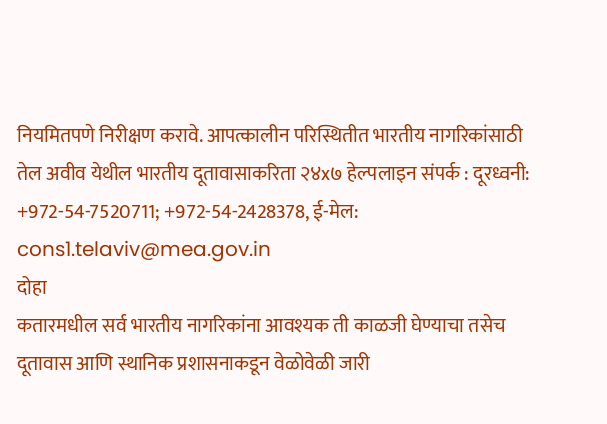नियमितपणे निरीक्षण करावे. आपत्कालीन परिस्थितीत भारतीय नागरिकांसाठी तेल अवीव येथील भारतीय दूतावासाकरिता २४x७ हेल्पलाइन संपर्क : दूरध्वनी: +972-54-7520711; +972-54-2428378, ई-मेल: cons1.telaviv@mea.gov.in
दोहा
कतारमधील सर्व भारतीय नागरिकांना आवश्यक ती काळजी घेण्याचा तसेच दूतावास आणि स्थानिक प्रशासनाकडून वेळोवेळी जारी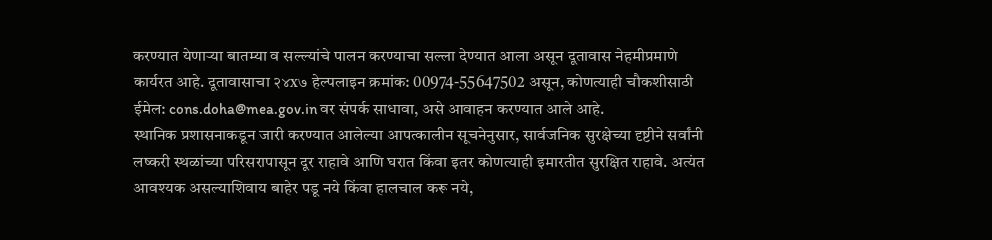करण्यात येणाऱ्या बातम्या व सल्ल्यांचे पालन करण्याचा सल्ला देण्यात आला असून दूतावास नेहमीप्रमाणे कार्यरत आहे. दूतावासाचा २४x७ हेल्पलाइन क्रमांक: 00974-55647502 असून, कोणत्याही चौकशीसाठी ईमेल: cons.doha@mea.gov.in वर संपर्क साधावा, असे आवाहन करण्यात आले आहे.
स्थानिक प्रशासनाकडून जारी करण्यात आलेल्या आपत्कालीन सूचनेनुसार, सार्वजनिक सुरक्षेच्या दृष्टीने सर्वांनी लष्करी स्थळांच्या परिसरापासून दूर राहावे आणि घरात किंवा इतर कोणत्याही इमारतीत सुरक्षित राहावे. अत्यंत आवश्यक असल्याशिवाय बाहेर पडू नये किंवा हालचाल करू नये,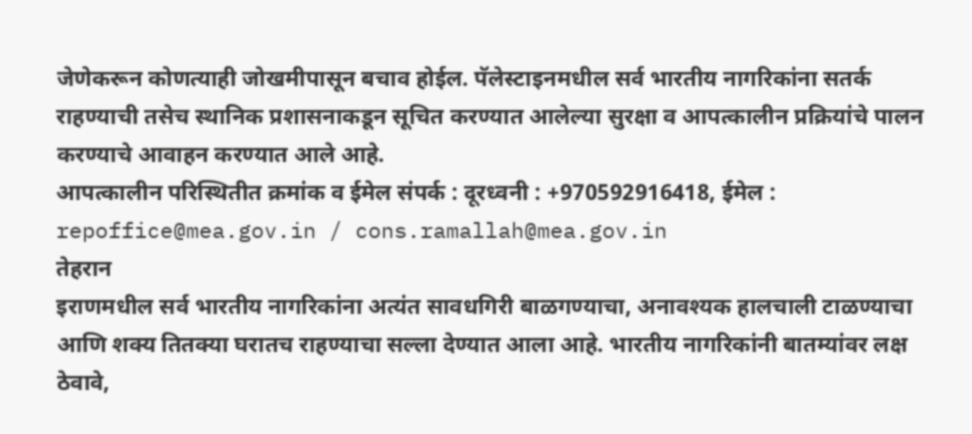जेणेकरून कोणत्याही जोखमीपासून बचाव होईल. पॅलेस्टाइनमधील सर्व भारतीय नागरिकांना सतर्क राहण्याची तसेच स्थानिक प्रशासनाकडून सूचित करण्यात आलेल्या सुरक्षा व आपत्कालीन प्रक्रियांचे पालन करण्याचे आवाहन करण्यात आले आहे.
आपत्कालीन परिस्थितीत क्रमांक व ईमेल संपर्क : दूरध्वनी : +970592916418, ईमेल : repoffice@mea.gov.in / cons.ramallah@mea.gov.in
तेहरान
इराणमधील सर्व भारतीय नागरिकांना अत्यंत सावधगिरी बाळगण्याचा, अनावश्यक हालचाली टाळण्याचा आणि शक्य तितक्या घरातच राहण्याचा सल्ला देण्यात आला आहे. भारतीय नागरिकांनी बातम्यांवर लक्ष ठेवावे,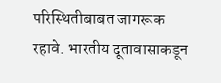परिस्थितीबाबत जागरूक रहावे. भारतीय दूतावासाकडून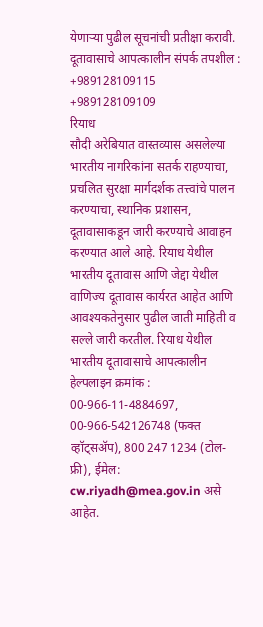येणाऱ्या पुढील सूचनांची प्रतीक्षा करावी. दूतावासाचे आपत्कालीन संपर्क तपशील : +989128109115 +989128109109
रियाध
सौदी अरेबियात वास्तव्यास असलेल्या भारतीय नागरिकांना सतर्क राहण्याचा, प्रचलित सुरक्षा मार्गदर्शक तत्त्वांचे पालन करण्याचा, स्थानिक प्रशासन, दूतावासाकडून जारी करण्याचे आवाहन करण्यात आले आहे. रियाध येथील भारतीय दूतावास आणि जेद्दा येथील वाणिज्य दूतावास कार्यरत आहेत आणि आवश्यकतेनुसार पुढील जाती माहिती व सल्ले जारी करतील. रियाध येथील भारतीय दूतावासाचे आपत्कालीन हेल्पलाइन क्रमांक : 00-966-11-4884697, 00-966-542126748 (फक्त व्हॉट्सॲप), 800 247 1234 (टोल-फ्री), ईमेल: cw.riyadh@mea.gov.in असे आहेत.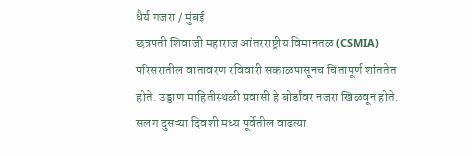धैर्य गजरा / मुंबई
छत्रपती शिवाजी महाराज आंतरराष्ट्रीय विमानतळ (CSMIA) परिसरातील वातावरण रविवारी सकाळपासूनच चिंतापूर्ण शांततेत होते. उड्डाण माहितीस्थळी प्रवासी हे बोर्डांवर नजरा खिळवून होते.
सलग दुसऱ्या दिवशी मध्य पूर्वेतील वाढत्या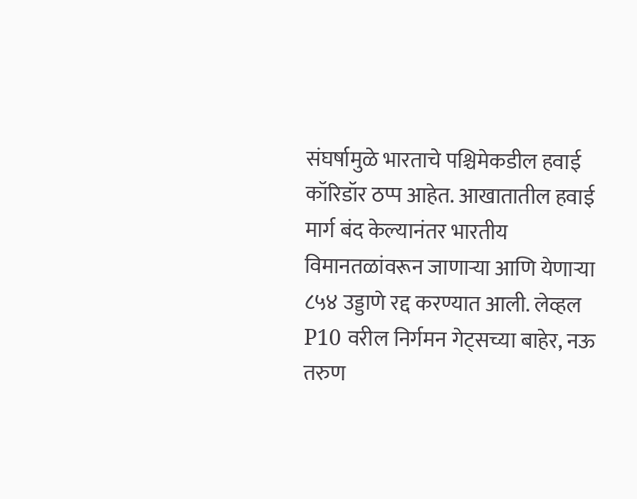संघर्षामुळे भारताचे पश्चिमेकडील हवाई कॉरिडॉर ठप्प आहेत. आखातातील हवाई मार्ग बंद केल्यानंतर भारतीय विमानतळांवरून जाणाऱ्या आणि येणाऱ्या ८५४ उड्डाणे रद्द करण्यात आली. लेव्हल P10 वरील निर्गमन गेट्सच्या बाहेर, नऊ तरुण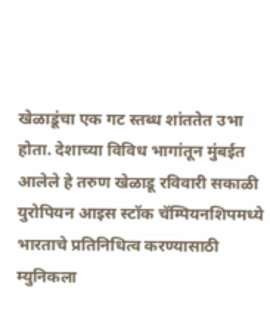खेळाडूंचा एक गट स्तब्ध शांततेत उभा होता. देशाच्या विविध भागांतून मुंबईत आलेले हे तरुण खेळाडू रविवारी सकाळी युरोपियन आइस स्टॉक चॅम्पियनशिपमध्ये भारताचे प्रतिनिधित्व करण्यासाठी म्युनिकला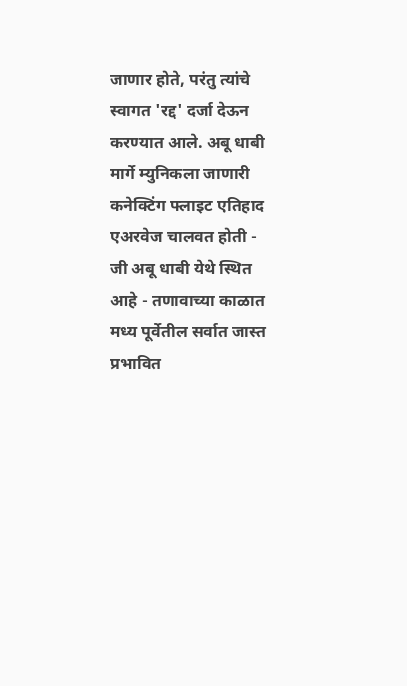जाणार होते, परंतु त्यांचे स्वागत 'रद्द' दर्जा देऊन करण्यात आले. अबू धाबी मार्गे म्युनिकला जाणारी कनेक्टिंग फ्लाइट एतिहाद एअरवेज चालवत होती - जी अबू धाबी येथे स्थित आहे - तणावाच्या काळात मध्य पूर्वेतील सर्वात जास्त प्रभावित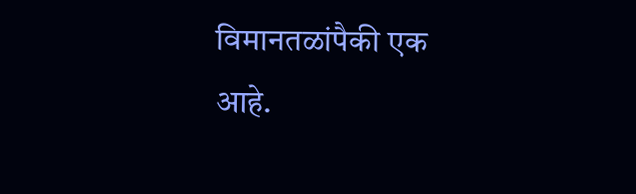विमानतळांपैकी एक आहे.